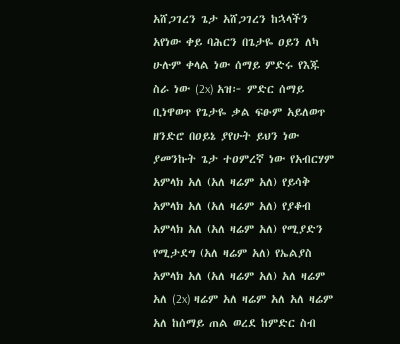አሸጋገረን ጌታ አሸጋገረን ከኋላችን አየነው ቀይ ባሕርን በጌታዬ ዐይን ለካ ሁሉም ቀላል ነው ሰማይ ምድሩ የእጁ ስራ ነው (2x) አዝ፦ ምድር ሰማይ ቢነዋወጥ የጌታዬ ቃል ፍፁም አይለወጥ ዘንድሮ በዐይኔ ያየሁት ይህን ነው ያመንኩት ጌታ ተዐምረኛ ነው የአብርሃም አምላክ አለ (አለ ዛሬም አለ) የይሳቅ አምላክ አለ (አለ ዛሬም አለ) የያቆብ አምላክ አለ (አለ ዛሬም አለ) የሚያድን የሚታደግ (አለ ዛሬም አለ) የኤልያስ አምላክ አለ (አለ ዛሬም አለ) አለ ዛሬም አለ (2x) ዛሬም አለ ዛሬም አለ አለ ዛሬም አለ ከሰማይ ጠል ወረደ ከምድር ስብ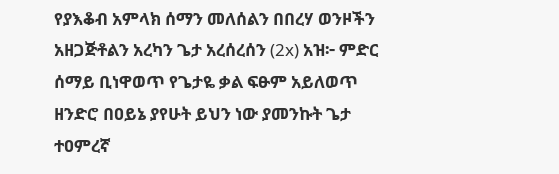የያእቆብ አምላክ ሰማን መለሰልን በበረሃ ወንዞችን አዘጋጅቶልን አረካን ጌታ አረሰረሰን (2x) አዝ፦ ምድር ሰማይ ቢነዋወጥ የጌታዬ ቃል ፍፁም አይለወጥ ዘንድሮ በዐይኔ ያየሁት ይህን ነው ያመንኩት ጌታ ተዐምረኛ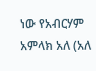ነው የአብርሃም አምላክ አለ (አለ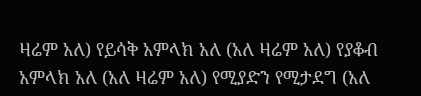ዛሬም አለ) የይሳቅ አምላክ አለ (አለ ዛሬም አለ) የያቆብ አምላክ አለ (አለ ዛሬም አለ) የሚያድን የሚታደግ (አለ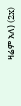ዛሬም አለ) (2x)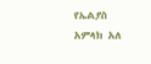የኤልያስ አምላክ አለ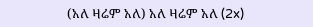(አለ ዛሬም አለ) አለ ዛሬም አለ (2x)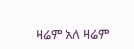ዛሬም አለ ዛሬም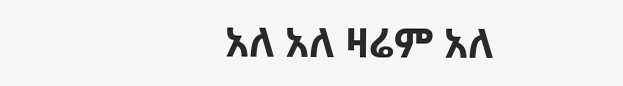አለ አለ ዛሬም አለ